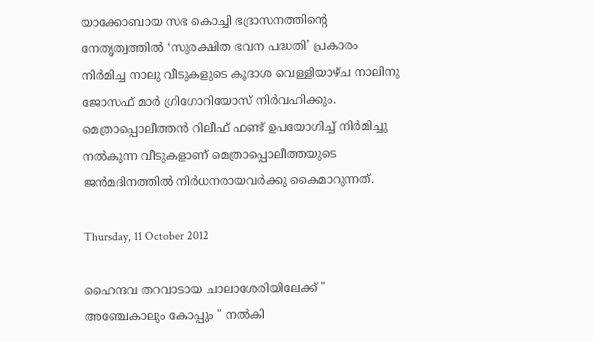യാക്കോബായ സഭ കൊച്ചി ഭദ്രാസനത്തിന്റെ നേതൃത്വത്തിൽ ‘സുരക്ഷിത ഭവന പദ്ധതി’ പ്രകാരം നിർമിച്ച നാലു വീടുകളുടെ കൂദാശ വെള്ളിയാഴ്ച നാലിനു ജോസഫ് മാർ ഗ്രിഗോറിയോസ് നിർവഹിക്കും. മെത്രാപ്പൊലീത്തൻ റിലീഫ് ഫണ്ട് ഉപയോഗിച്ച് നിർമിച്ചു നൽകുന്ന വീടുകളാണ് മെത്രാപ്പൊലീത്തയുടെ ജൻമദിനത്തിൽ നിർധനരായവർക്കു കൈമാറുന്നത്.

Thursday, 11 October 2012

ഹൈന്ദവ തറവാടായ ചാലാശേരിയിലേക്ക് " അഞ്ചേകാലും കോപ്പും " നല്‍കി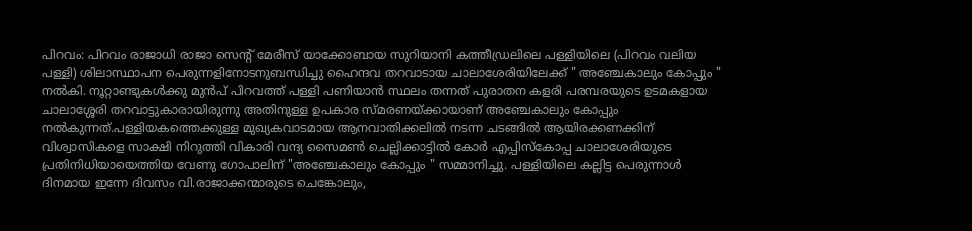പിറവം: പിറവം രാജാധി രാജാ സെന്‍റ് മേരീസ്‌ യാക്കോബായ സുറിയാനി കത്തീഡ്രലിലെ പള്ളിയിലെ (പിറവം വലിയ പള്ളി) ശിലാസ്ഥാപന പെരുന്നളിനോടനുബന്ധിച്ചു ഹൈന്ദവ തറവാടായ ചാലാശേരിയിലേക്ക് " അഞ്ചേകാലും കോപ്പും " നല്‍കി. നൂറ്റാണ്ടുകള്‍ക്കു മുന്‍പ് പിറവത്ത് പള്ളി പണിയാന്‍ സ്ഥലം തന്നത് പുരാതന കളരി പരമ്പരയുടെ ഉടമകളായ ചാലാശ്ശേരി തറവാട്ടുകാരായിരുന്നു അതിനുള്ള ഉപകാര സ്മരണയ്ക്കായാണ് അഞ്ചേകാലും കോപ്പും നല്‍കുന്നത്.പള്ളിയകത്തെക്കുള്ള മുഖ്യകവാടമായ ആനവാതിക്കലില്‍ നടന്ന ചടങ്ങില്‍ ആയിരക്കണക്കിന് വിശ്വാസികളെ സാക്ഷി നിറുത്തി വികാരി വന്ദ്യ സൈമണ്‍ ചെല്ലിക്കാട്ടില്‍ കോര്‍ എപ്പിസ്കോപ്പ ചാലാശേരിയുടെ പ്രതിനിധിയായെത്തിയ വേണു ഗോപാലിന് "അഞ്ചേകാലും കോപ്പും " സമ്മാനിച്ചു. പള്ളിയിലെ കല്ലിട്ട പെരുന്നാള്‍ ദിനമായ ഇന്നേ ദിവസം വി.രാജാക്കന്മാരുടെ ചെങ്കോലും,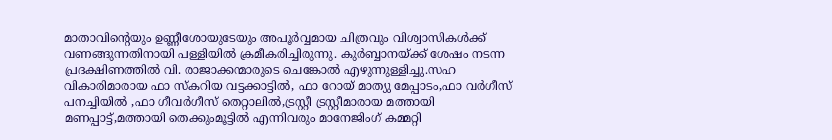മാതാവിന്റെയും ഉണ്ണീശോയുടേയും അപൂര്‍വ്വമായ ചിത്രവും വിശ്വാസികള്‍ക്ക് വണങ്ങുന്നതിനായി പള്ളിയില്‍ ക്രമീകരിച്ചിരുന്നു. കുര്‍ബ്ബാനയ്ക്ക് ശേഷം നടന്ന പ്രദക്ഷിണത്തില്‍ വി. രാജാക്കന്മാരുടെ ചെങ്കോല്‍ എഴുന്നുള്ളിച്ചു.സഹ വികാരിമാരായ ഫാ സ്കറിയ വട്ടക്കാട്ടില്‍, ഫാ റോയ് മാത്യു മേപ്പാടം,ഫാ വര്‍ഗീസ്‌ പനച്ചിയില്‍ ,ഫാ ഗീവര്‍ഗീസ് തെറ്റാലില്‍,ട്രസ്റ്റീ ട്രസ്റ്റീമാരായ മത്തായി മണപ്പാട്ട്,മത്തായി തെക്കുംമൂട്ടില്‍ എന്നിവരും മാനേജിംഗ് കമ്മറ്റി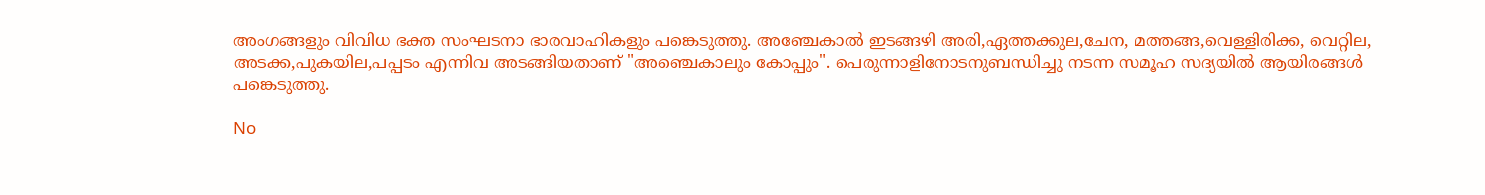അംഗങ്ങളും വിവിധ ഭക്ത സംഘടനാ ഭാരവാഹികളും പങ്കെടുത്തു. അഞ്ചേകാല്‍ ഇടങ്ങഴി അരി,ഏത്തക്കുല,ചേന, മത്തങ്ങ,വെള്ളിരിക്ക, വെറ്റില, അടക്ക,പുകയില,പപ്പടം എന്നിവ അടങ്ങിയതാണ് "അഞ്ചെകാലും കോപ്പും". പെരുന്നാളിനോടനുബന്ധിച്ചു നടന്ന സമൂഹ സദ്യയില്‍ ആയിരങ്ങള്‍ പങ്കെടുത്തു.

No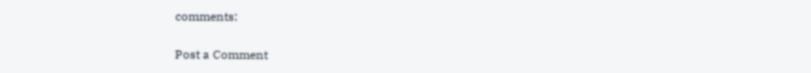comments:

Post a Comment